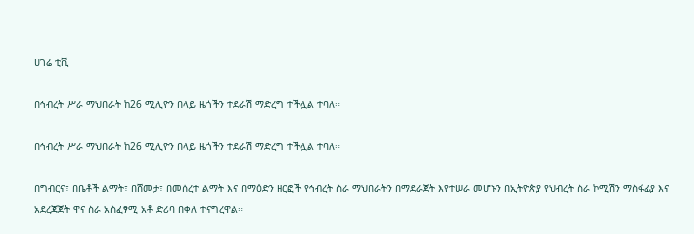ሀገሬ ቲቪ

በኅብረት ሥራ ማህበራት ከ26 ሚሊዮን በላይ ዜጎችን ተደራሽ ማድረግ ተችሏል ተባለ።

በኅብረት ሥራ ማህበራት ከ26 ሚሊዮን በላይ ዜጎችን ተደራሽ ማድረግ ተችሏል ተባለ።

በግብርና፣ በቤቶች ልማት፣ በሸመታ፣ በመሰረተ ልማት እና በማዕድን ዘርፎች የኅብረት ስራ ማህበራትን በማደራጀት እየተሠራ መሆኑን በኢትዮጵያ የህብረት ስራ ኮሚሽን ማስፋፊያ እና አደረጃጀት ዋና ስራ አስፈፃሚ አቶ ድሪባ በቀለ ተናግረዋል።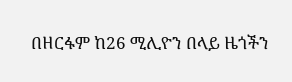በዘርፋም ከ26 ሚሊዮን በላይ ዜጎችን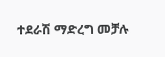ተደራሽ ማድረግ መቻሉ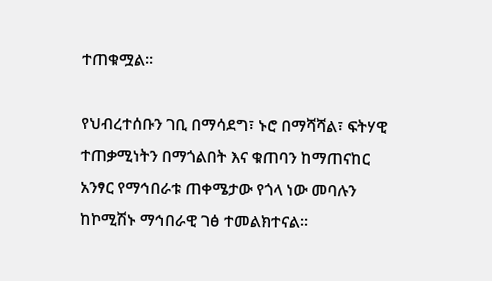ተጠቁሟል፡፡

የህብረተሰቡን ገቢ በማሳደግ፣ ኑሮ በማሻሻል፣ ፍትሃዊ ተጠቃሚነትን በማጎልበት እና ቁጠባን ከማጠናከር አንፃር የማኅበራቱ ጠቀሜታው የጎላ ነው መባሉን ከኮሚሽኑ ማኅበራዊ ገፅ ተመልክተናል።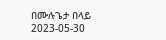በሙሉጌታ በላይ
2023-05-30